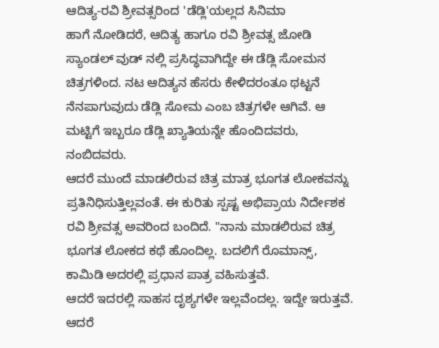ಆದಿತ್ಯ-ರವಿ ಶ್ರೀವತ್ಸರಿಂದ 'ಡೆಡ್ಲಿ'ಯಲ್ಲದ ಸಿನಿಮಾ
ಹಾಗೆ ನೋಡಿದರೆ, ಆದಿತ್ಯ ಹಾಗೂ ರವಿ ಶ್ರೀವತ್ಸ ಜೋಡಿ ಸ್ಯಾಂಡಲ್ ವುಡ್ ನಲ್ಲಿ ಪ್ರಸಿದ್ಧವಾಗಿದ್ದೇ ಈ ಡೆಡ್ಲಿ ಸೋಮನ ಚಿತ್ರಗಳಿಂದ. ನಟ ಆದಿತ್ಯನ ಹೆಸರು ಕೇಳಿದರಂತೂ ಥಟ್ಟನೆ ನೆನಪಾಗುವುದು ಡೆಡ್ಲಿ ಸೋಮ ಎಂಬ ಚಿತ್ರಗಳೇ ಆಗಿವೆ. ಆ ಮಟ್ಟಿಗೆ ಇಬ್ಬರೂ ಡೆಡ್ಲಿ ಖ್ಯಾತಿಯನ್ನೇ ಹೊಂದಿದವರು, ನಂಬಿದವರು.
ಆದರೆ ಮುಂದೆ ಮಾಡಲಿರುವ ಚಿತ್ರ ಮಾತ್ರ ಭೂಗತ ಲೋಕವನ್ನು ಪ್ರತಿನಿಧಿಸುತ್ತಿಲ್ಲವಂತೆ. ಈ ಕುರಿತು ಸ್ಪಷ್ಟ ಅಭಿಪ್ರಾಯ ನಿರ್ದೇಶಕ ರವಿ ಶ್ರೀವತ್ಸ ಅವರಿಂದ ಬಂದಿದೆ. "ನಾನು ಮಾಡಲಿರುವ ಚಿತ್ರ ಭೂಗತ ಲೋಕದ ಕಥೆ ಹೊಂದಿಲ್ಲ. ಬದಲಿಗೆ ರೊಮಾನ್ಸ್, ಕಾಮಿಡಿ ಅದರಲ್ಲಿ ಪ್ರಧಾನ ಪಾತ್ರ ವಹಿಸುತ್ತವೆ.
ಆದರೆ ಇದರಲ್ಲಿ ಸಾಹಸ ದೃಶ್ಯಗಳೇ ಇಲ್ಲವೆಂದಲ್ಲ. ಇದ್ದೇ ಇರುತ್ತವೆ. ಆದರೆ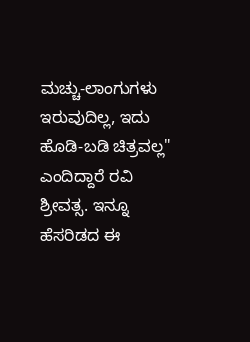ಮಚ್ಚು-ಲಾಂಗುಗಳು ಇರುವುದಿಲ್ಲ, ಇದು ಹೊಡಿ-ಬಡಿ ಚಿತ್ರವಲ್ಲ" ಎಂದಿದ್ದಾರೆ ರವಿ ಶ್ರೀವತ್ಸ. ಇನ್ನೂ ಹೆಸರಿಡದ ಈ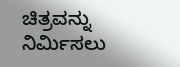ಚಿತ್ರವನ್ನು ನಿರ್ಮಿಸಲು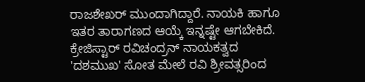ರಾಜಶೇಖರ್ ಮುಂದಾಗಿದ್ದಾರೆ. ನಾಯಕಿ ಹಾಗೂ ಇತರ ತಾರಾಗಣದ ಆಯ್ಕೆ ಇನ್ನಷ್ಟೇ ಆಗಬೇಕಿದೆ.
ಕ್ರೇಜಿಸ್ಟಾರ್ ರವಿಚಂದ್ರನ್ ನಾಯಕತ್ವದ 'ದಶಮುಖ' ಸೋತ ಮೇಲೆ ರವಿ ಶ್ರೀವತ್ಸರಿಂದ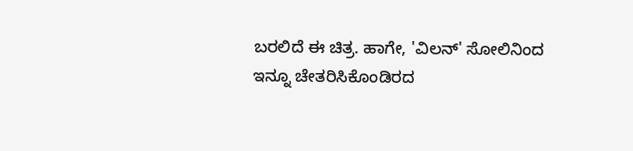ಬರಲಿದೆ ಈ ಚಿತ್ರ. ಹಾಗೇ, 'ವಿಲನ್' ಸೋಲಿನಿಂದ ಇನ್ನೂ ಚೇತರಿಸಿಕೊಂಡಿರದ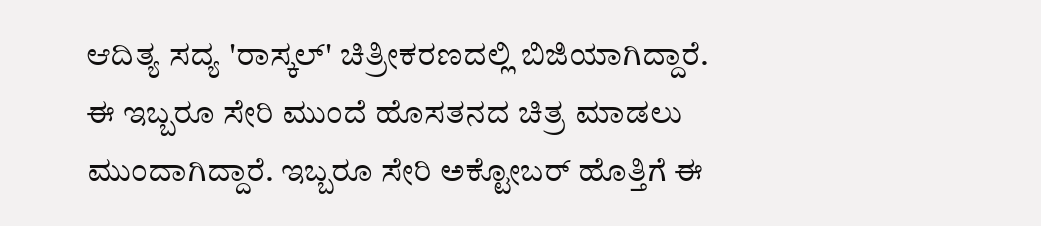ಆದಿತ್ಯ ಸದ್ಯ 'ರಾಸ್ಕಲ್' ಚಿತ್ರೀಕರಣದಲ್ಲಿ ಬಿಜಿಯಾಗಿದ್ದಾರೆ. ಈ ಇಬ್ಬರೂ ಸೇರಿ ಮುಂದೆ ಹೊಸತನದ ಚಿತ್ರ ಮಾಡಲು ಮುಂದಾಗಿದ್ದಾರೆ. ಇಬ್ಬರೂ ಸೇರಿ ಅಕ್ಟೋಬರ್ ಹೊತ್ತಿಗೆ ಈ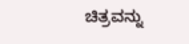ಚಿತ್ರವನ್ನು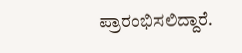ಪ್ರಾರಂಭಿಸಲಿದ್ದಾರೆ.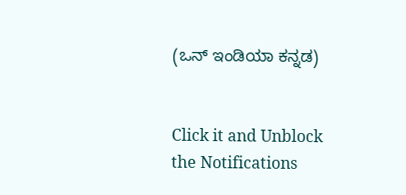(ಒನ್ ಇಂಡಿಯಾ ಕನ್ನಡ)


Click it and Unblock the Notifications